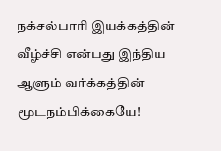நக்சல்பாரி இயக்கத்தின் வீழ்ச்சி என்பது இந்திய ஆளும் வர்க்கத்தின் மூடநம்பிக்கையே!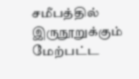சமீபத்தில் இருநூறுக்கும் மேற்பட்ட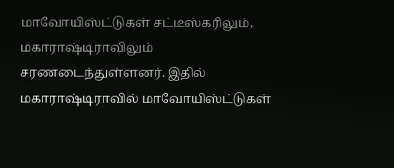மாவோயிஸ்ட்டுகள் சட்டீஸ்கரிலும், மகாராஷ்டிராவிலும் சரணடைந்துள்ளனர். இதில் மகாராஷ்டிராவில் மாவோயிஸ்ட்டுகள்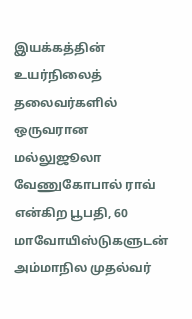இயக்கத்தின் உயர்நிலைத் தலைவர்களில் ஒருவரான மல்லுஜூலா வேணுகோபால் ராவ் என்கிற பூபதி, 60 மாவோயிஸ்டுகளுடன் அம்மாநில முதல்வர்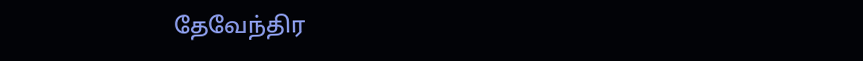தேவேந்திர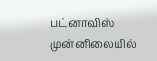பட்னாவிஸ் முன்னிலையில்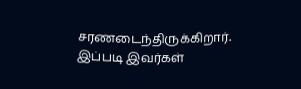சரணடைந்திருக்கிறார். இப்படி இவர்கள்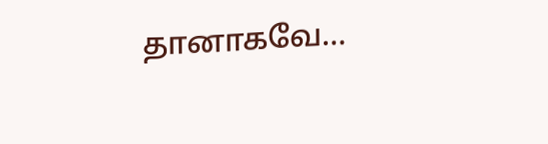தானாகவே…